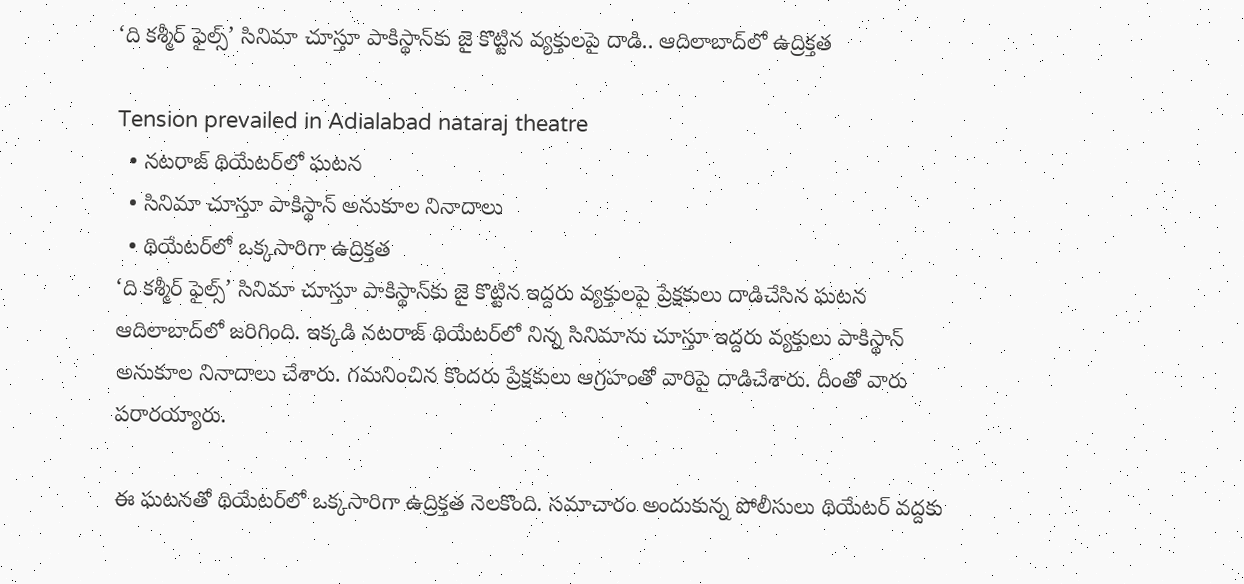‘ది కశ్మీర్ ఫైల్స్’ సినిమా చూస్తూ పాకిస్థాన్‌కు జై కొట్టిన వ్యక్తులపై దాడి.. ఆదిలాబాద్‌లో ఉద్రిక్తత

Tension prevailed in Adialabad nataraj theatre
  • నటరాజ్ థియేటర్‌లో ఘటన
  • సినిమా చూస్తూ పాకిస్థాన్ అనుకూల నినాదాలు
  • థియేటర్‌లో ఒక్కసారిగా ఉద్రిక్తత
‘ది కశ్మీర్ ఫైల్స్’ సినిమా చూస్తూ పాకిస్థాన్‌కు జై కొట్టిన ఇద్దరు వ్యక్తులపై ప్రేక్షకులు దాడిచేసిన ఘటన ఆదిలాబాద్‌‌లో జరిగింది. ఇక్కడి నటరాజ్ థియేటర్‌లో నిన్న సినిమాను చూస్తూ ఇద్దరు వ్యక్తులు పాకిస్థాన్ అనుకూల నినాదాలు చేశారు. గమనించిన కొందరు ప్రేక్షకులు ఆగ్రహంతో వారిపై దాడిచేశారు. దీంతో వారు పరారయ్యారు.

ఈ ఘటనతో థియేటర్‌లో ఒక్కసారిగా ఉద్రిక్తత నెలకొంది. సమాచారం అందుకున్న పోలీసులు థియేటర్ వద్దకు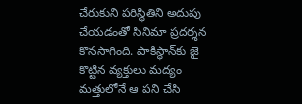చేరుకుని పరిస్థితిని అదుపు చేయడంతో సినిమా ప్రదర్శన కొనసాగింది. పాకిస్థాన్‌కు జై కొట్టిన వ్యక్తులు మద్యం మత్తులోనే ఆ పని చేసి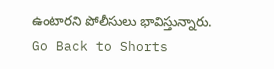ఉంటారని పోలీసులు భావిస్తున్నారు.
Go Back to Shorts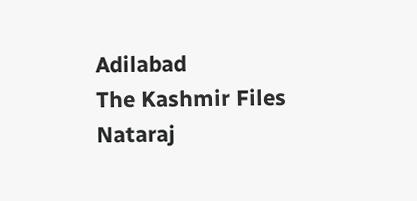Adilabad
The Kashmir Files
Nataraj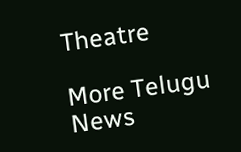Theatre

More Telugu News